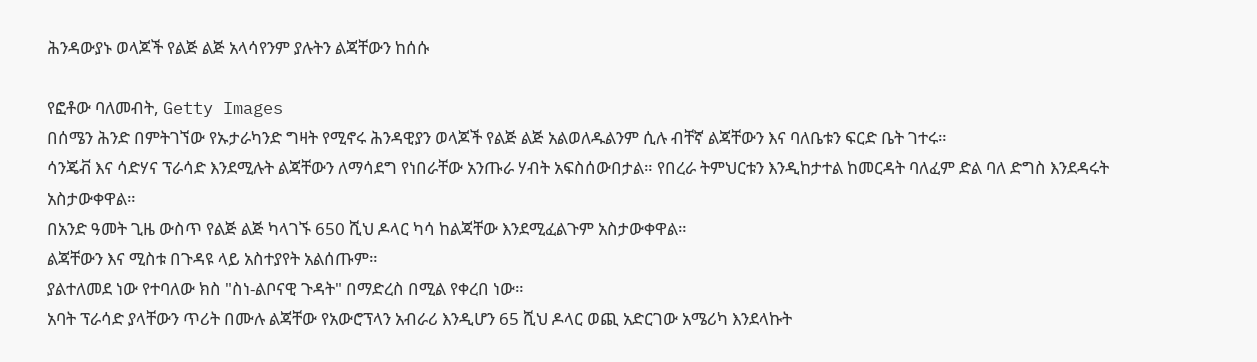ሕንዳውያኑ ወላጆች የልጅ ልጅ አላሳየንም ያሉትን ልጃቸውን ከሰሱ

የፎቶው ባለመብት, Getty Images
በሰሜን ሕንድ በምትገኘው የኡታራካንድ ግዛት የሚኖሩ ሕንዳዊያን ወላጆች የልጅ ልጅ አልወለዱልንም ሲሉ ብቸኛ ልጃቸውን እና ባለቤቱን ፍርድ ቤት ገተሩ።
ሳንጄቭ እና ሳድሃና ፕራሳድ እንደሚሉት ልጃቸውን ለማሳደግ የነበራቸው አንጡራ ሃብት አፍስሰውበታል። የበረራ ትምህርቱን እንዲከታተል ከመርዳት ባለፈም ድል ባለ ድግስ እንደዳሩት አስታውቀዋል።
በአንድ ዓመት ጊዜ ውስጥ የልጅ ልጅ ካላገኙ 650 ሺህ ዶላር ካሳ ከልጃቸው እንደሚፈልጉም አስታውቀዋል።
ልጃቸውን እና ሚስቱ በጉዳዩ ላይ አስተያየት አልሰጡም።
ያልተለመደ ነው የተባለው ክስ "ስነ-ልቦናዊ ጉዳት" በማድረስ በሚል የቀረበ ነው።
አባት ፕራሳድ ያላቸውን ጥሪት በሙሉ ልጃቸው የአውሮፕላን አብራሪ እንዲሆን 65 ሺህ ዶላር ወጪ አድርገው አሜሪካ እንደላኩት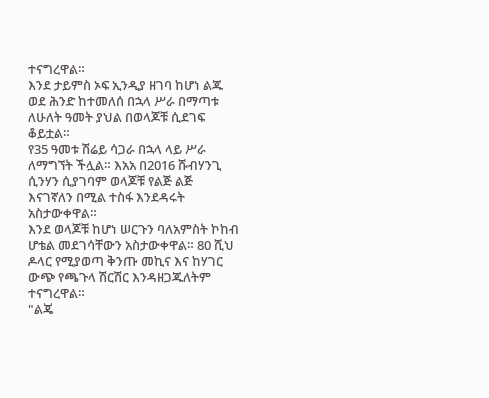ተናግረዋል።
እንደ ታይምስ ኦፍ ኢንዲያ ዘገባ ከሆነ ልጁ ወደ ሕንድ ከተመለሰ በኋላ ሥራ በማጣቱ ለሁለት ዓመት ያህል በወላጆቹ ሲደገፍ ቆይቷል።
የ35 ዓመቱ ሽሬይ ሳጋራ በኋላ ላይ ሥራ ለማግኘት ችሏል። እአአ በ2016 ሹብሃንጊ ሲንሃን ሲያገባም ወላጆቹ የልጅ ልጅ እናገኛለን በሚል ተስፋ እንደዳሩት አስታውቀዋል።
እንደ ወላጆቹ ከሆነ ሠርጉን ባለአምስት ኮከብ ሆቴል መደገሳቸውን አስታውቀዋል። 80 ሺህ ዶላር የሚያወጣ ቅንጡ መኪና እና ከሃገር ውጭ የጫጉላ ሽርሽር እንዳዘጋጁለትም ተናግረዋል።
"ልጄ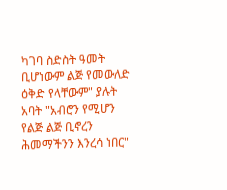ካገባ ስድስት ዓመት ቢሆነውም ልጅ የመውለድ ዕቅድ የላቸውም" ያሉት አባት "አብሮን የሚሆን የልጅ ልጅ ቢኖረን ሕመማችንን እንረሳ ነበር"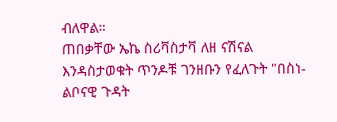ብለዋል።
ጠበቃቸው ኤኬ ስሪቫስታቫ ለዘ ናሽናል እንዳስታወቁት ጥንዶቹ ገንዘቡን የፈለጉት "በስነ-ልቦናዊ ጉዳት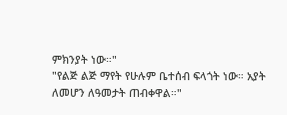ምክንያት ነው።"
"የልጅ ልጅ ማየት የሁሉም ቤተሰብ ፍላጎት ነው። አያት ለመሆን ለዓመታት ጠብቀዋል።"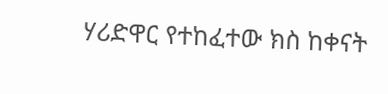ሃሪድዋር የተከፈተው ክስ ከቀናት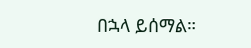በኋላ ይሰማል።